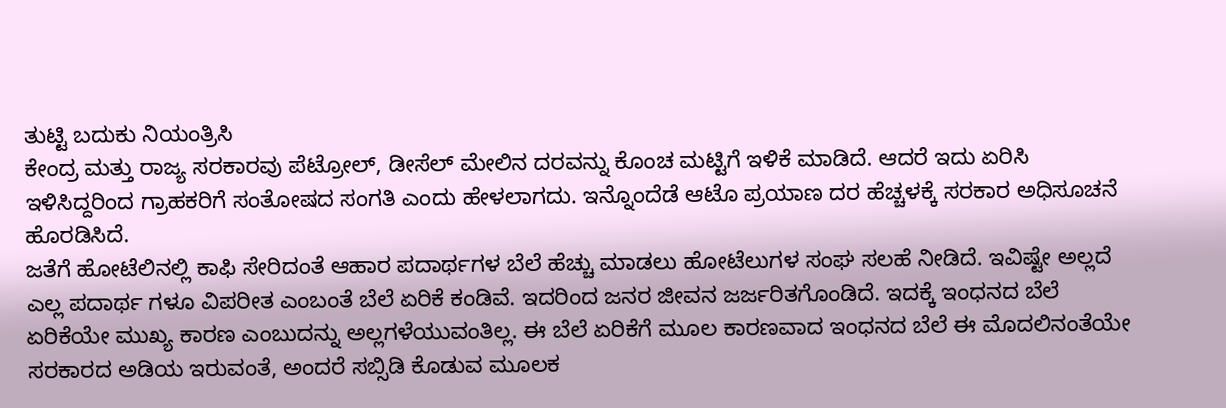ತುಟ್ಟಿ ಬದುಕು ನಿಯಂತ್ರಿಸಿ
ಕೇಂದ್ರ ಮತ್ತು ರಾಜ್ಯ ಸರಕಾರವು ಪೆಟ್ರೋಲ್, ಡೀಸೆಲ್ ಮೇಲಿನ ದರವನ್ನು ಕೊಂಚ ಮಟ್ಟಿಗೆ ಇಳಿಕೆ ಮಾಡಿದೆ. ಆದರೆ ಇದು ಏರಿಸಿ ಇಳಿಸಿದ್ದರಿಂದ ಗ್ರಾಹಕರಿಗೆ ಸಂತೋಷದ ಸಂಗತಿ ಎಂದು ಹೇಳಲಾಗದು. ಇನ್ನೊಂದೆಡೆ ಆಟೊ ಪ್ರಯಾಣ ದರ ಹೆಚ್ಚಳಕ್ಕೆ ಸರಕಾರ ಅಧಿಸೂಚನೆ ಹೊರಡಿಸಿದೆ.
ಜತೆಗೆ ಹೋಟೆಲಿನಲ್ಲಿ ಕಾಫಿ ಸೇರಿದಂತೆ ಆಹಾರ ಪದಾರ್ಥಗಳ ಬೆಲೆ ಹೆಚ್ಚು ಮಾಡಲು ಹೋಟೆಲುಗಳ ಸಂಘ ಸಲಹೆ ನೀಡಿದೆ. ಇವಿಷ್ಟೇ ಅಲ್ಲದೆ ಎಲ್ಲ ಪದಾರ್ಥ ಗಳೂ ವಿಪರೀತ ಎಂಬಂತೆ ಬೆಲೆ ಏರಿಕೆ ಕಂಡಿವೆ. ಇದರಿಂದ ಜನರ ಜೀವನ ಜರ್ಜರಿತಗೊಂಡಿದೆ. ಇದಕ್ಕೆ ಇಂಧನದ ಬೆಲೆ ಏರಿಕೆಯೇ ಮುಖ್ಯ ಕಾರಣ ಎಂಬುದನ್ನು ಅಲ್ಲಗಳೆಯುವಂತಿಲ್ಲ. ಈ ಬೆಲೆ ಏರಿಕೆಗೆ ಮೂಲ ಕಾರಣವಾದ ಇಂಧನದ ಬೆಲೆ ಈ ಮೊದಲಿನಂತೆಯೇ ಸರಕಾರದ ಅಡಿಯ ಇರುವಂತೆ, ಅಂದರೆ ಸಬ್ಸಿಡಿ ಕೊಡುವ ಮೂಲಕ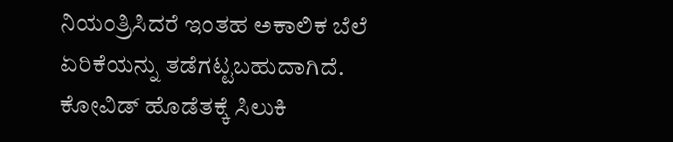ನಿಯಂತ್ರಿಸಿದರೆ ಇಂತಹ ಅಕಾಲಿಕ ಬೆಲೆ ಏರಿಕೆಯನ್ನು ತಡೆಗಟ್ಟಬಹುದಾಗಿದೆ.
ಕೋವಿಡ್ ಹೊಡೆತಕ್ಕೆ ಸಿಲುಕಿ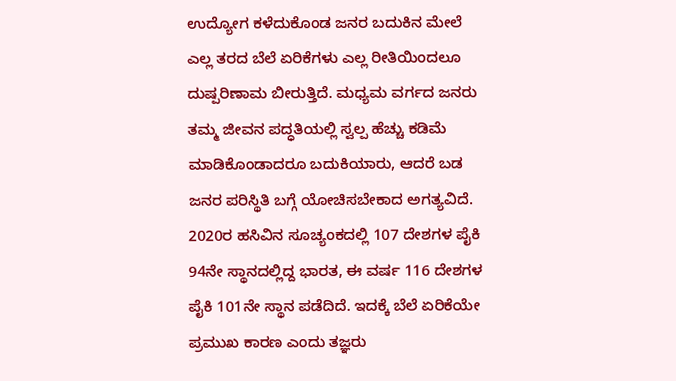ಉದ್ಯೋಗ ಕಳೆದುಕೊಂಡ ಜನರ ಬದುಕಿನ ಮೇಲೆ ಎಲ್ಲ ತರದ ಬೆಲೆ ಏರಿಕೆಗಳು ಎಲ್ಲ ರೀತಿಯಿಂದಲೂ ದುಷ್ಪರಿಣಾಮ ಬೀರುತ್ತಿದೆ. ಮಧ್ಯಮ ವರ್ಗದ ಜನರು ತಮ್ಮ ಜೀವನ ಪದ್ಧತಿಯಲ್ಲಿ ಸ್ವಲ್ಪ ಹೆಚ್ಚು ಕಡಿಮೆ ಮಾಡಿಕೊಂಡಾದರೂ ಬದುಕಿಯಾರು, ಆದರೆ ಬಡ ಜನರ ಪರಿಸ್ಥಿತಿ ಬಗ್ಗೆ ಯೋಚಿಸಬೇಕಾದ ಅಗತ್ಯವಿದೆ.
2020ರ ಹಸಿವಿನ ಸೂಚ್ಯಂಕದಲ್ಲಿ 107 ದೇಶಗಳ ಪೈಕಿ 94ನೇ ಸ್ಥಾನದಲ್ಲಿದ್ದ ಭಾರತ, ಈ ವರ್ಷ 116 ದೇಶಗಳ ಪೈಕಿ 101ನೇ ಸ್ಥಾನ ಪಡೆದಿದೆ. ಇದಕ್ಕೆ ಬೆಲೆ ಏರಿಕೆಯೇ ಪ್ರಮುಖ ಕಾರಣ ಎಂದು ತಜ್ಞರು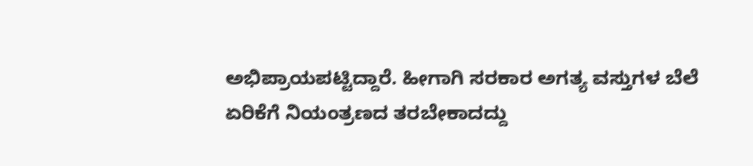ಅಭಿಪ್ರಾಯಪಟ್ಟಿದ್ದಾರೆ. ಹೀಗಾಗಿ ಸರಕಾರ ಅಗತ್ಯ ವಸ್ತುಗಳ ಬೆಲೆ ಏರಿಕೆಗೆ ನಿಯಂತ್ರಣದ ತರಬೇಕಾದದ್ದು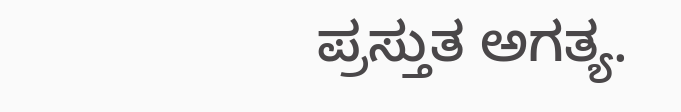ಪ್ರಸ್ತುತ ಅಗತ್ಯ.